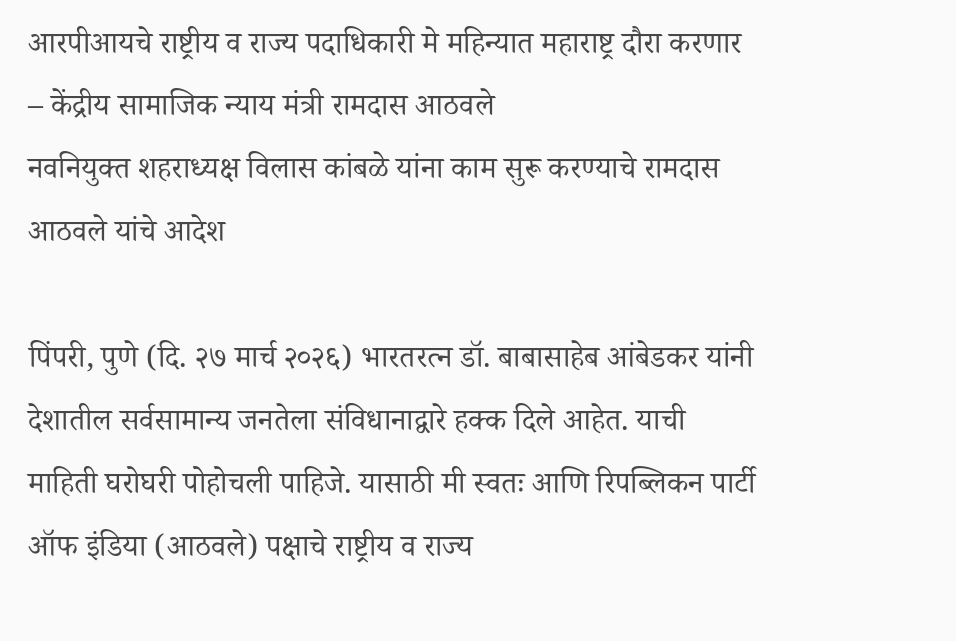आरपीआयचे राष्ट्रीय व राज्य पदाधिकारी मे महिन्यात महाराष्ट्र दौरा करणार – केंद्रीय सामाजिक न्याय मंत्री रामदास आठवले
नवनियुक्त शहराध्यक्ष विलास कांबळे यांना काम सुरू करण्याचे रामदास आठवले यांचे आदेश

पिंपरी, पुणे (दि. २७ मार्च २०२६) भारतरत्न डॉ. बाबासाहेब आंबेडकर यांनी देशातील सर्वसामान्य जनतेला संविधानाद्वारे हक्क दिले आहेत. याची माहिती घरोघरी पोहोचली पाहिजे. यासाठी मी स्वतः आणि रिपब्लिकन पार्टी ऑफ इंडिया (आठवले) पक्षाचे राष्ट्रीय व राज्य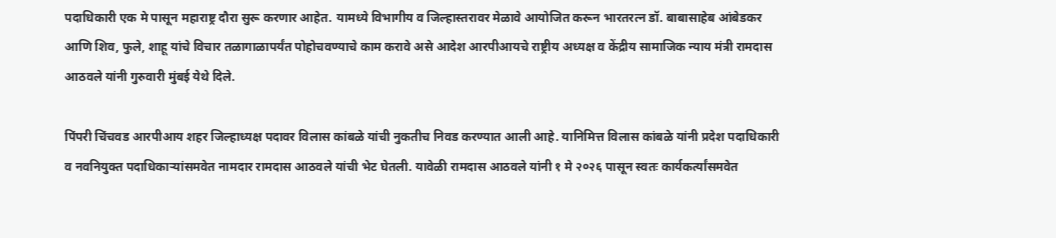पदाधिकारी एक मे पासून महाराष्ट्र दौरा सुरू करणार आहेत. यामध्ये विभागीय व जिल्हास्तरावर मेळावे आयोजित करून भारतरत्न डॉ. बाबासाहेब आंबेडकर आणि शिव, फुले, शाहू यांचे विचार तळागाळापर्यंत पोहोचवण्याचे काम करावे असे आदेश आरपीआयचे राष्ट्रीय अध्यक्ष व केंद्रीय सामाजिक न्याय मंत्री रामदास आठवले यांनी गुरुवारी मुंबई येथे दिले.

पिंपरी चिंचवड आरपीआय शहर जिल्हाध्यक्ष पदावर विलास कांबळे यांची नुकतीच निवड करण्यात आली आहे. यानिमित्त विलास कांबळे यांनी प्रदेश पदाधिकारी व नवनियुक्त पदाधिकाऱ्यांसमवेत नामदार रामदास आठवले यांची भेट घेतली. यावेळी रामदास आठवले यांनी १ मे २०२६ पासून स्वतः कार्यकर्त्यांसमवेत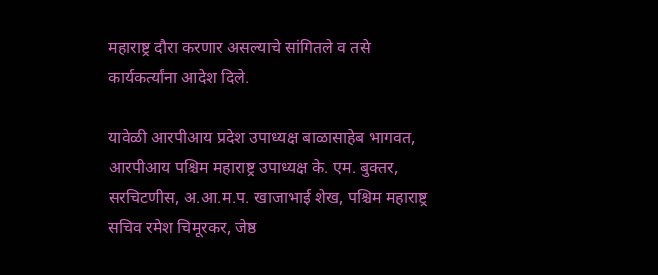महाराष्ट्र दौरा करणार असल्याचे सांगितले व तसे कार्यकर्त्यांना आदेश दिले.

यावेळी आरपीआय प्रदेश उपाध्यक्ष बाळासाहेब भागवत, आरपीआय पश्चिम महाराष्ट्र उपाध्यक्ष के. एम. बुक्तर, सरचिटणीस, अ.आ.म.प. खाजाभाई शेख, पश्चिम महाराष्ट्र सचिव रमेश चिमूरकर, जेष्ठ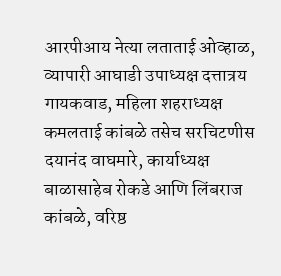आरपीआय नेत्या लताताई ओव्हाळ, व्यापारी आघाडी उपाध्यक्ष दत्तात्रय गायकवाड, महिला शहराध्यक्ष कमलताई कांबळे तसेच सरचिटणीस दयानंद वाघमारे, कार्याध्यक्ष बाळासाहेब रोकडे आणि लिंबराज कांबळे, वरिष्ठ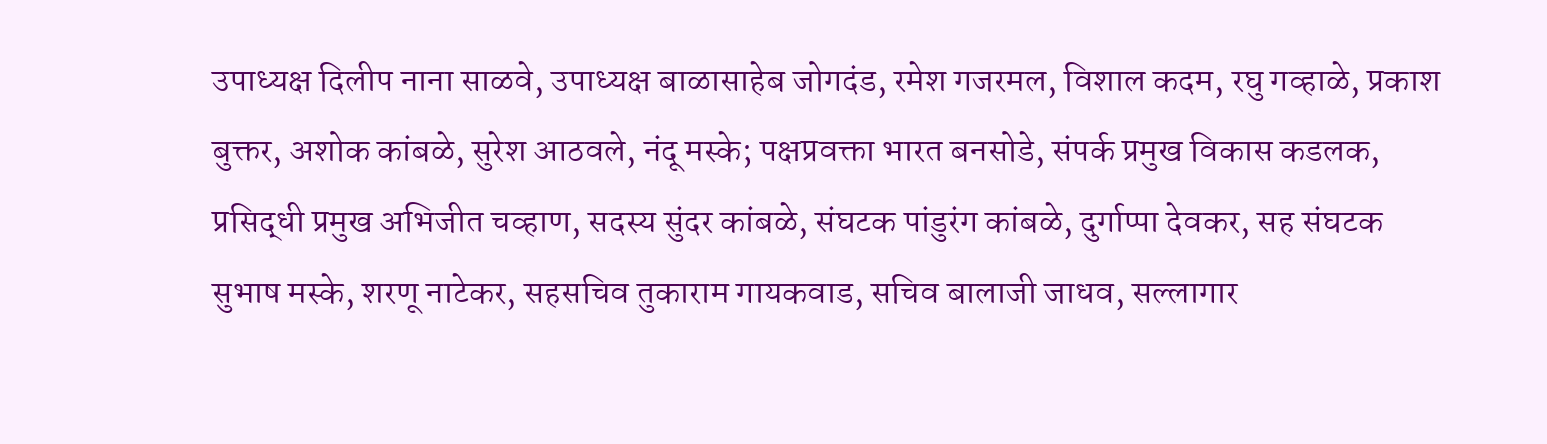उपाध्यक्ष दिलीप नाना साळवे, उपाध्यक्ष बाळासाहेब जोगदंड, रमेश गजरमल, विशाल कदम, रघु गव्हाळे, प्रकाश बुक्तर, अशोक कांबळे, सुरेश आठवले, नंदू मस्के; पक्षप्रवक्ता भारत बनसोडे, संपर्क प्रमुख विकास कडलक, प्रसिद्धी प्रमुख अभिजीत चव्हाण, सदस्य सुंदर कांबळे, संघटक पांडुरंग कांबळे, दुर्गाप्पा देवकर, सह संघटक सुभाष मस्के, शरणू नाटेकर, सहसचिव तुकाराम गायकवाड, सचिव बालाजी जाधव, सल्लागार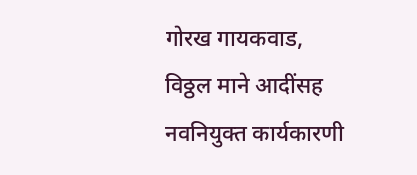गोरख गायकवाड, विठ्ठल माने आदींसह नवनियुक्त कार्यकारणी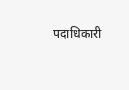पदाधिकारी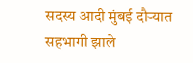सदस्य आदी मुंबई दौऱ्यात सहभागी झाले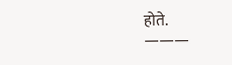होते.
———